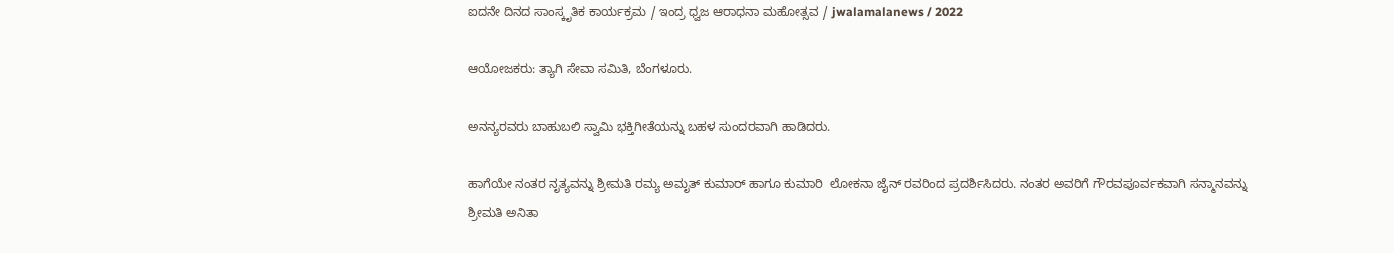ಐದನೇ ದಿನದ ಸಾಂಸ್ಕೃತಿಕ ಕಾರ್ಯಕ್ರಮ / ಇಂದ್ರ ಧ್ವಜ ಆರಾಧನಾ ಮಹೋತ್ಸವ / jwalamalanews / 2022

ಆಯೋಜಕರು: ತ್ಯಾಗಿ ಸೇವಾ ಸಮಿತಿ, ಬೆಂಗಳೂರು.

ಅನನ್ಯರವರು ಬಾಹುಬಲಿ ಸ್ವಾಮಿ ಭಕ್ತಿಗೀತೆಯನ್ನು ಬಹಳ ಸುಂದರವಾಗಿ ಹಾಡಿದರು.

ಹಾಗೆಯೇ ನಂತರ ನೃತ್ಯವನ್ನು ಶ್ರೀಮತಿ ರಮ್ಯ ಅಮೃತ್ ಕುಮಾರ್ ಹಾಗೂ ಕುಮಾರಿ  ಲೋಕನಾ ಜೈನ್ ರವರಿಂದ ಪ್ರದರ್ಶಿಸಿದರು. ನಂತರ ಅವರಿಗೆ ಗೌರವಪೂರ್ವಕವಾಗಿ ಸನ್ಮಾನವನ್ನು ಶ್ರೀಮತಿ ಅನಿತಾ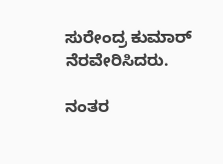ಸುರೇಂದ್ರ ಕುಮಾರ್ ನೆರವೇರಿಸಿದರು.

ನಂತರ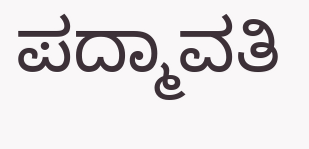ಪದ್ಮಾವತಿ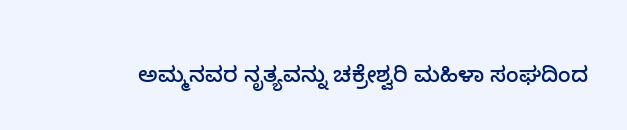ಅಮ್ಮನವರ ನೃತ್ಯವನ್ನು ಚಕ್ರೇಶ್ವರಿ ಮಹಿಳಾ ಸಂಘದಿಂದ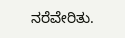ನರೆವೇರಿತು.